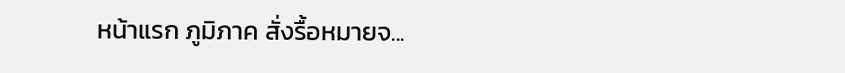หน้าแรก ภูมิภาค สั่งรื้อหมายจ...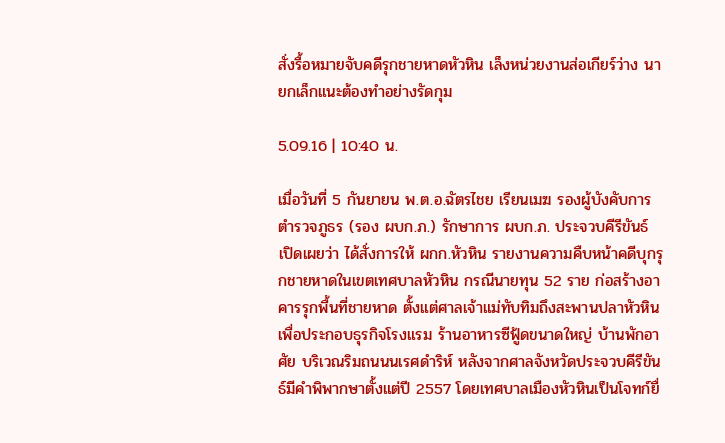สั่งรื้อหมายจับคดีรุกชายหาดหัวหิน เล็งหน่วยงานส่อเกียร์ว่าง นายกเล็กแนะต้องทำอย่างรัดกุม

5.09.16 | 10:40 น.

เมื่อวันที่ 5 กันยายน พ.ต.อ.ฉัตรไชย เรียนเมฆ รองผู้บังคับการตำรวจภูธร (รอง ผบก.ภ.) รักษาการ ผบก.ภ. ประจวบคีรีขันธ์ เปิดเผยว่า ได้สั่งการให้ ผกก.หัวหิน รายงานความคืบหน้าคดีบุกรุกชายหาดในเขตเทศบาลหัวหิน กรณีนายทุน 52 ราย ก่อสร้างอาคารรุกพื้นที่ชายหาด ตั้งแต่ศาลเจ้าแม่ทับทิมถึงสะพานปลาหัวหินเพื่อประกอบธุรกิจโรงแรม ร้านอาหารซีฟู้ดขนาดใหญ่ บ้านพักอาศัย บริเวณริมถนนนเรศดำริห์ หลังจากศาลจังหวัดประจวบคีรีขันธ์มีคำพิพากษาตั้งแต่ปี 2557 โดยเทศบาลเมืองหัวหินเป็นโจทก์ยื่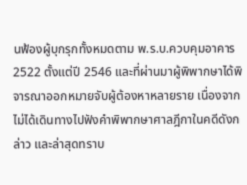นฟ้องผู้บุกรุกทั้งหมดตาม พ.ร.บ.ควบคุมอาคาร 2522 ตั้งแต่ปี 2546 และที่ผ่านมาผู้พิพากษาได้พิจารณาออกหมายจับผู้ต้องหาหลายราย เนื่องจากไม่ได้เดินทางไปฟังคำพิพากษาศาลฎีกาในคดีดังกล่าว และล่าสุดทราบ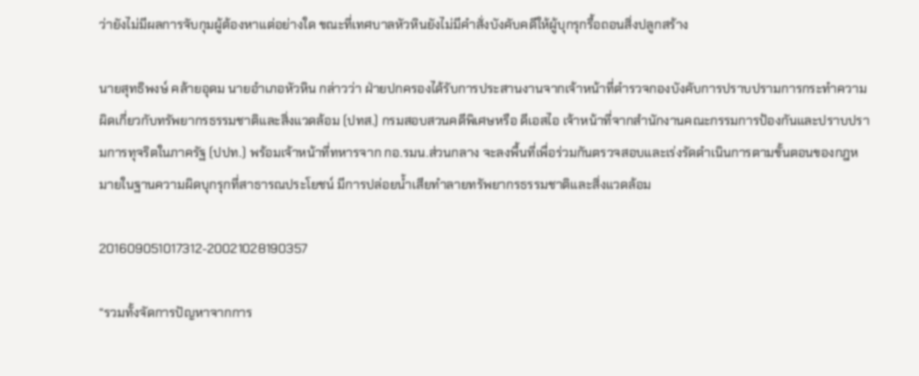ว่ายังไม่มีผลการจับกุมผู้ต้องหาแต่อย่างใด ขณะที่เทศบาลหัวหินยังไม่มีคำสั่งบังคับคดีให้ผู้บุกรุกรื้อถอนสิ่งปลูกสร้าง

นายสุทธิพงษ์ คล้ายอุดม นายอำเภอหัวหิน กล่าวว่า ฝ่ายปกครองได้รับการประสานงานจากเจ้าหน้าที่ตำรวจกองบังคับการปราบปรามการกระทำความผิดเกี่ยวกับทรัพยากรธรรมชาติและสิ่งแวดล้อม (ปทส.) กรมสอบสวนคดีพิเศษหรือ ดีเอสไอ เจ้าหน้าที่จากสำนักงานคณะกรรมการป้องกันและปราบปรามการทุจริตในภาครัฐ (ปปท.) พร้อมเจ้าหน้าที่ทหารจาก กอ.รมน.ส่วนกลาง จะลงพื้นที่เพื่อร่วมกันตรวจสอบและเร่งรัดดำเนินการตามขั้นตอนของกฎหมายในฐานความผิดบุกรุกที่สาธารณประโยชน์ มีการปล่อยน้ำเสียทำลายทรัพยากรธรรมชาติและสิ่งแวดล้อม

201609051017312-20021028190357

“รวมทั้งจัดการปัญหาจากการ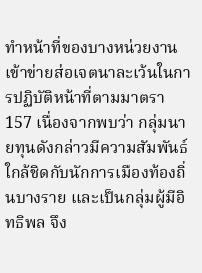ทำหน้าที่ของบางหน่วยงาน เข้าข่ายส่อเจตนาละเว้นในการปฏิบัติหน้าที่ตามมาตรา 157 เนื่องจากพบว่า กลุ่มนายทุนดังกล่าวมีความสัมพันธ์ใกล้ชิดกับนักการเมืองท้องถิ่นบางราย และเป็นกลุ่มผู้มีอิทธิพล จึง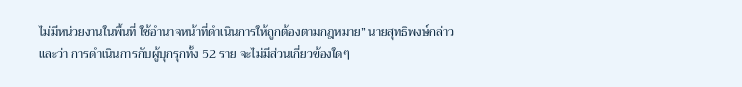ไม่มีหน่วยงานในพื้นที่ ใช้อำนาจหน้าที่ดำเนินการให้ถูกต้องตามกฎหมาย” นายสุทธิพงษ์กล่าว และว่า การดำเนินการกับผู้บุกรุกทั้ง 52 ราย จะไม่มีส่วนเกี่ยวข้องใดๆ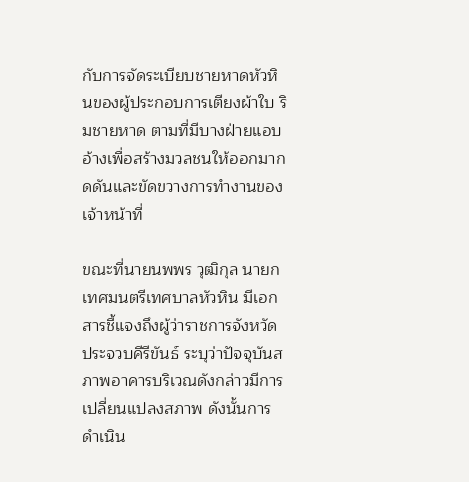กับการจัดระเบียบชายหาดหัวหินของผู้ประกอบการเตียงผ้าใบ ริมชายหาด ตามที่มีบางฝ่ายแอบอ้างเพื่อสร้างมวลชนให้ออกมากดดันและขัดขวางการทำงานของเจ้าหน้าที่

ขณะที่นายนพพร วุฒิกุล นายกเทศมนตรีเทศบาลหัวหิน มีเอกสารชี้แจงถึงผู้ว่าราชการจังหวัดประจวบคีรีขันธ์ ระบุว่าปัจจุบันสภาพอาคารบริเวณดังกล่าวมีการเปลี่ยนแปลงสภาพ ดังนั้นการดำเนิน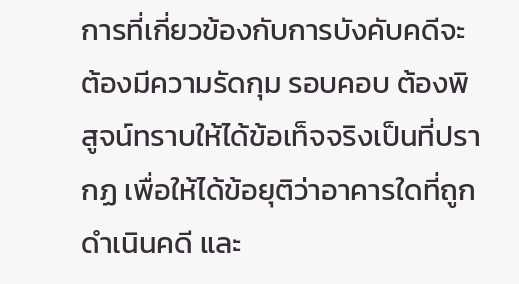การที่เกี่ยวข้องกับการบังคับคดีจะต้องมีความรัดกุม รอบคอบ ต้องพิสูจน์ทราบให้ได้ข้อเท็จจริงเป็นที่ปรากฏ เพื่อให้ได้ข้อยุติว่าอาคารใดที่ถูกดำเนินคดี และ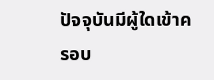ปัจจุบันมีผู้ใดเข้าครอบ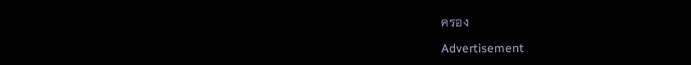ครอง

Advertisement